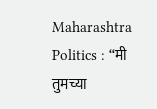Maharashtra Politics : “मी तुमच्या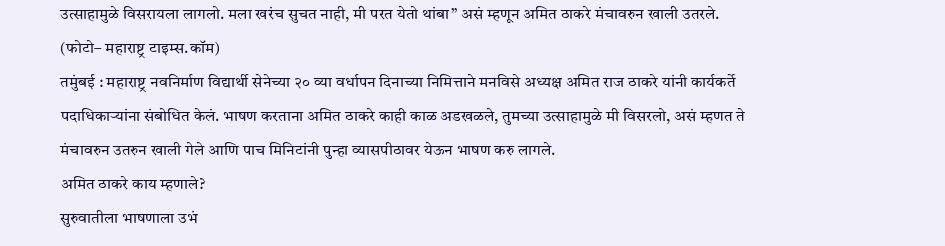उत्साहामुळे विसरायला लागलो. मला खरंच सुचत नाही, मी परत येतो थांबा” असं म्हणून अमित ठाकरे मंचावरुन खाली उतरले.
(फोटो– महाराष्ट्र टाइम्स.कॉम)
तमुंबई : महाराष्ट्र नवनिर्माण विद्यार्थी सेनेच्या २० व्या वर्धापन दिनाच्या निमित्ताने मनविसे अध्यक्ष अमित राज ठाकरे यांनी कार्यकर्ते पदाधिकाऱ्यांना संबोधित केलं. भाषण करताना अमित ठाकरे काही काळ अडखळले, तुमच्या उत्साहामुळे मी विसरलो, असं म्हणत ते मंचावरुन उतरुन खाली गेले आणि पाच मिनिटांनी पुन्हा व्यासपीठावर येऊन भाषण करु लागले.
अमित ठाकरे काय म्हणाले?
सुरुवातीला भाषणाला उभं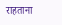राहताना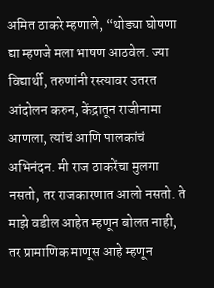अमित ठाकरे म्हणाले, “थोड्या घोषणा द्या म्हणजे मला भाषण आठवेल. ज्या विद्यार्थी, तरुणांनी रस्त्यावर उतरत आंदोलन करुन, केंद्रातून राजीनामा आणला, त्यांचं आणि पालकांचं अभिनंदन. मी राज ठाकरेंचा मुलगा नसतो, तर राजकारणात आलो नसतो. ते माझे वडील आहेत म्हणून बोलत नाही, तर प्रामाणिक माणूस आहे म्हणून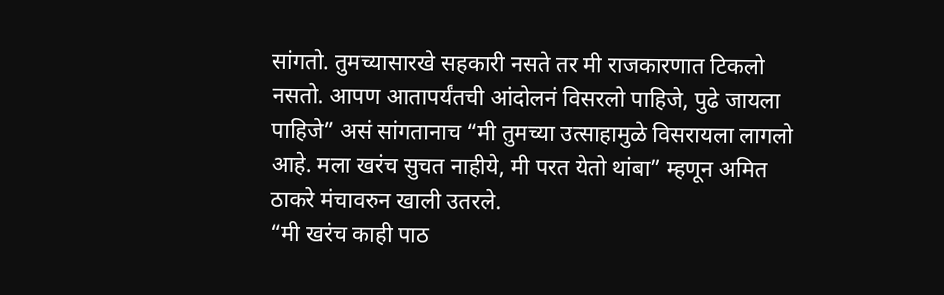सांगतो. तुमच्यासारखे सहकारी नसते तर मी राजकारणात टिकलो नसतो. आपण आतापर्यंतची आंदोलनं विसरलो पाहिजे, पुढे जायला पाहिजे” असं सांगतानाच “मी तुमच्या उत्साहामुळे विसरायला लागलो आहे. मला खरंच सुचत नाहीये, मी परत येतो थांबा” म्हणून अमित ठाकरे मंचावरुन खाली उतरले.
“मी खरंच काही पाठ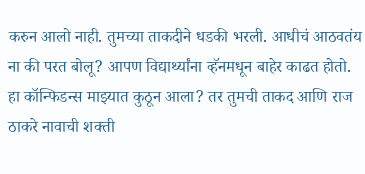करुन आलो नाही. तुमच्या ताकदीने धडकी भरली. आधीचं आठवतंय ना की परत बोलू? आपण विद्यार्थ्यांना व्हॅनमधून बाहेर काढत होतो. हा कॉन्फिडन्स माझ्यात कुठून आला? तर तुमची ताकद आणि राज ठाकरे नावाची शक्ती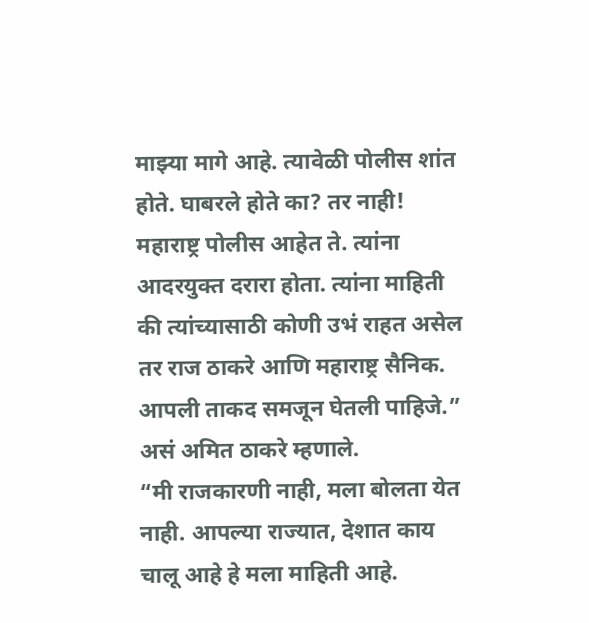माझ्या मागे आहे. त्यावेळी पोलीस शांत होते. घाबरले होते का? तर नाही! महाराष्ट्र पोलीस आहेत ते. त्यांना आदरयुक्त दरारा होता. त्यांना माहिती की त्यांच्यासाठी कोणी उभं राहत असेल तर राज ठाकरे आणि महाराष्ट्र सैनिक. आपली ताकद समजून घेतली पाहिजे.” असं अमित ठाकरे म्हणाले.
“मी राजकारणी नाही, मला बोलता येत नाही. आपल्या राज्यात, देशात काय चालू आहे हे मला माहिती आहे.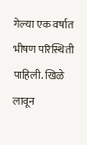गेल्या एक वर्षात भीषण परिस्थिती पाहिली. खिळे लावून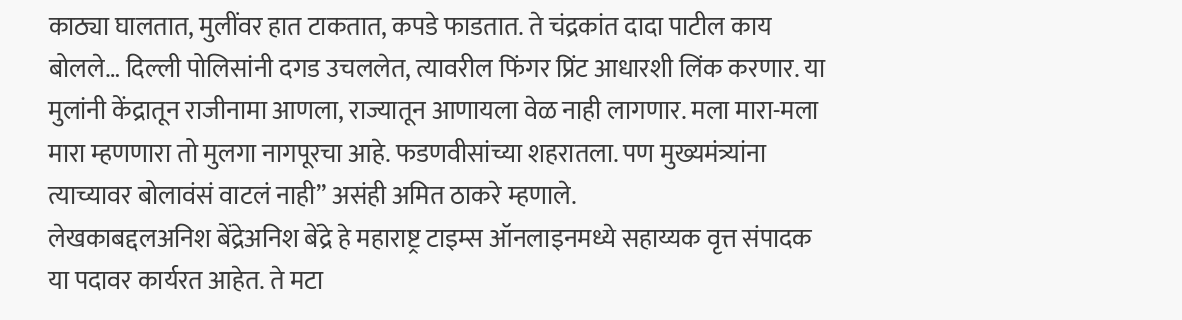काठ्या घालतात, मुलींवर हात टाकतात, कपडे फाडतात. ते चंद्रकांत दादा पाटील काय बोलले… दिल्ली पोलिसांनी दगड उचललेत, त्यावरील फिंगर प्रिंट आधारशी लिंक करणार. या मुलांनी केंद्रातून राजीनामा आणला, राज्यातून आणायला वेळ नाही लागणार. मला मारा-मला मारा म्हणणारा तो मुलगा नागपूरचा आहे. फडणवीसांच्या शहरातला. पण मुख्यमंत्र्यांना त्याच्यावर बोलावंसं वाटलं नाही” असंही अमित ठाकरे म्हणाले.
लेखकाबद्दलअनिश बेंद्रेअनिश बेंद्रे हे महाराष्ट्र टाइम्स ऑनलाइनमध्ये सहाय्यक वृत्त संपादक या पदावर कार्यरत आहेत. ते मटा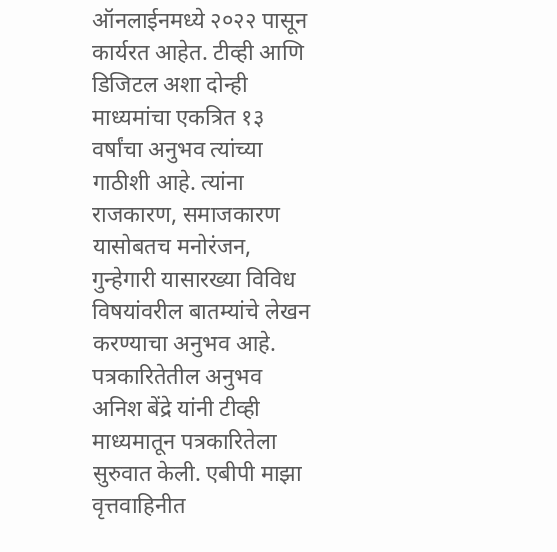ऑनलाईनमध्ये २०२२ पासून कार्यरत आहेत. टीव्ही आणि डिजिटल अशा दोन्ही माध्यमांचा एकत्रित १३ वर्षांचा अनुभव त्यांच्या गाठीशी आहे. त्यांना राजकारण, समाजकारण यासोबतच मनोरंजन, गुन्हेगारी यासारख्या विविध विषयांवरील बातम्यांचे लेखन करण्याचा अनुभव आहे.
पत्रकारितेतील अनुभव
अनिश बेंद्रे यांनी टीव्ही माध्यमातून पत्रकारितेला सुरुवात केली. एबीपी माझा वृत्तवाहिनीत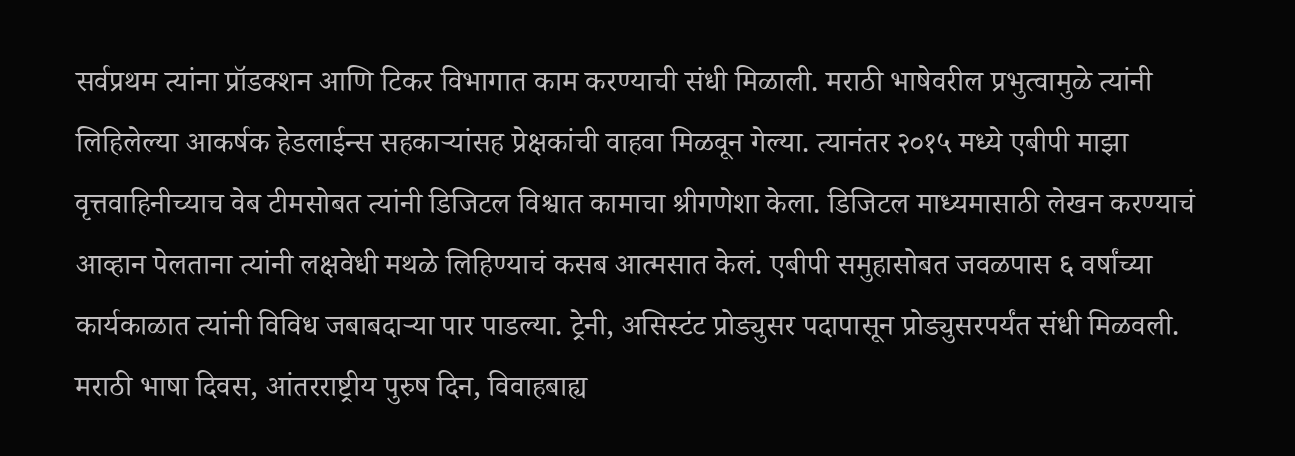सर्वप्रथम त्यांना प्रॉडक्शन आणि टिकर विभागात काम करण्याची संधी मिळाली. मराठी भाषेवरील प्रभुत्वामुळे त्यांनी लिहिलेल्या आकर्षक हेडलाईन्स सहकाऱ्यांसह प्रेक्षकांची वाहवा मिळवून गेल्या. त्यानंतर २०१५ मध्ये एबीपी माझा वृत्तवाहिनीच्याच वेब टीमसोबत त्यांनी डिजिटल विश्वात कामाचा श्रीगणेशा केला. डिजिटल माध्यमासाठी लेखन करण्याचं आव्हान पेलताना त्यांनी लक्षवेधी मथळे लिहिण्याचं कसब आत्मसात केलं. एबीपी समुहासोबत जवळपास ६ वर्षांच्या कार्यकाळात त्यांनी विविध जबाबदाऱ्या पार पाडल्या. ट्रेनी, असिस्टंट प्रोड्युसर पदापासून प्रोड्युसरपर्यंत संधी मिळवली. मराठी भाषा दिवस, आंतरराष्ट्रीय पुरुष दिन, विवाहबाह्य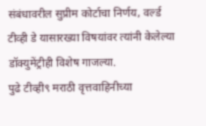संबंधावरील सुप्रीम कोर्टाचा निर्णय, वर्ल्ड टीव्ही डे यासारख्या विषयांवर त्यांनी केलेल्या डॉक्युमेंट्रीही विशेष गाजल्या.
पुढे टीव्ही९ मराठी वृत्तवाहिनीच्या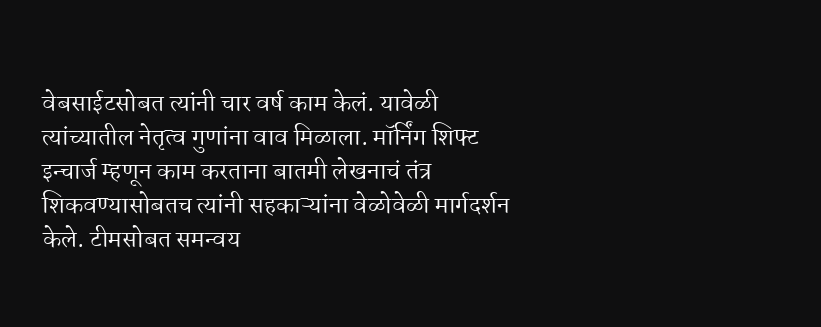वेबसाईटसोबत त्यांनी चार वर्ष काम केलं. यावेळी त्यांच्यातील नेतृत्व गुणांना वाव मिळाला. मॉर्निंग शिफ्ट इन्चार्ज म्हणून काम करताना बातमी लेखनाचं तंत्र शिकवण्यासोबतच त्यांनी सहकाऱ्यांना वेळोवेळी मार्गदर्शन केले. टीमसोबत समन्वय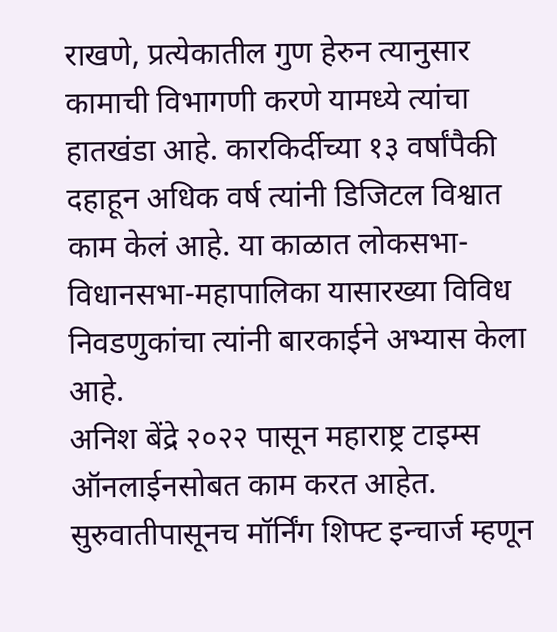राखणे, प्रत्येकातील गुण हेरुन त्यानुसार कामाची विभागणी करणे यामध्ये त्यांचा हातखंडा आहे. कारकिर्दीच्या १३ वर्षांपैकी दहाहून अधिक वर्ष त्यांनी डिजिटल विश्वात काम केलं आहे. या काळात लोकसभा-विधानसभा-महापालिका यासारख्या विविध निवडणुकांचा त्यांनी बारकाईने अभ्यास केला आहे.
अनिश बेंद्रे २०२२ पासून महाराष्ट्र टाइम्स ऑनलाईनसोबत काम करत आहेत. सुरुवातीपासूनच मॉर्निंग शिफ्ट इन्चार्ज म्हणून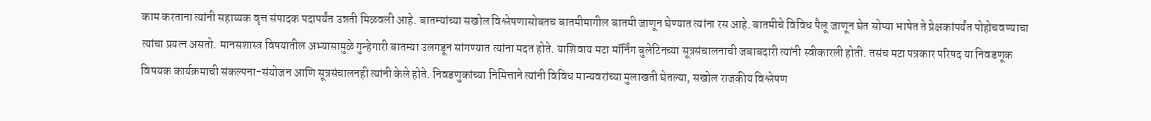काम करताना त्यांनी सहाय्यक वृत्त संपादक पदापर्यंत उन्नती मिळवली आहे. बातम्यांच्या सखोल विश्लेषणासोबतच बातमीमागील बातमी जाणून घेण्यात त्यांना रस आहे. बातमीचे विविध पैलू जाणून घेत सोप्या भाषेत ते प्रेक्षकांपर्यंत पोहोचवण्याचा त्यांचा प्रयत्न असतो. मानसशास्त्र विषयातील अभ्यासामुळे गुन्हेगारी बातम्या उलगडून सांगण्यात त्यांना मदत होते. याशिवाय मटा मॉर्निंग बुलेटिनच्या सूत्रसंचालनाची जबाबदारी त्यांनी स्वीकारली होती. तसंच मटा पत्रकार परिषद या निवडणूक विषयक कार्यक्रमाची संकल्पना-संयोजन आणि सूत्रसंचालनही त्यांनी केले होते. निवडणुकांच्या निमित्ताने त्यांनी विविध मान्यवरांच्या मुलाखती घेतल्या, सखोल राजकीय विश्लेषण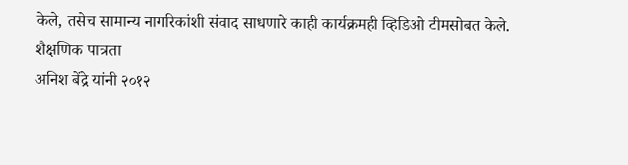केले, तसेच सामान्य नागरिकांशी संवाद साधणारे काही कार्यक्रमही व्हिडिओ टीमसोबत केले.
शैक्षणिक पात्रता
अनिश बेंद्रे यांनी २०१२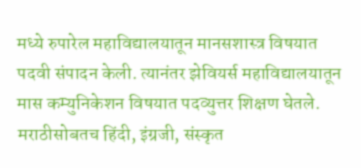मध्ये रुपारेल महाविद्यालयातून मानसशास्त्र विषयात पदवी संपादन केली. त्यानंतर झेवियर्स महाविद्यालयातून मास कम्युनिकेशन विषयात पदव्युत्तर शिक्षण घेतले. मराठीसोबतच हिंदी, इंग्रजी, संस्कृत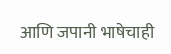आणि जपानी भाषेचाही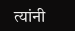त्यांनी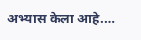अभ्यास केला आहे.…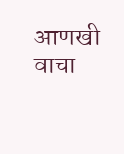आणखी वाचा